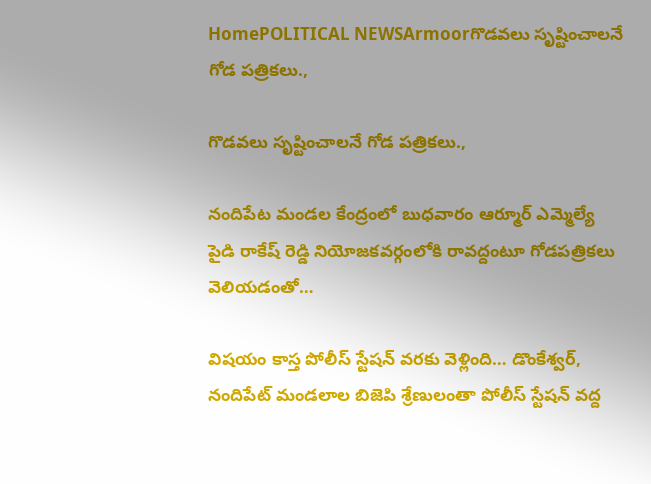HomePOLITICAL NEWSArmoorగొడవలు సృష్టించాలనే గోడ పత్రికలు.,

గొడవలు సృష్టించాలనే గోడ పత్రికలు.,

నందిపేట మండల కేంద్రంలో బుధవారం ఆర్మూర్ ఎమ్మెల్యే పైడి రాకేష్ రెడ్డి నియోజకవర్గంలోకి రావద్దంటూ గోడపత్రికలు వెలియడంతో…

విషయం కాస్త పోలీస్ స్టేషన్ వరకు వెళ్లింది… డొంకేశ్వర్, నందిపేట్ మండలాల బిజెపి శ్రేణులంతా పోలీస్ స్టేషన్ వద్ద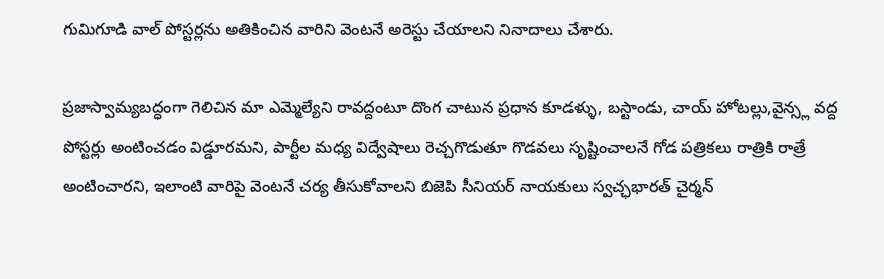గుమిగూడి వాల్ పోస్టర్లను అతికించిన వారిని వెంటనే అరెస్టు చేయాలని నినాదాలు చేశారు.

ప్రజాస్వామ్యబద్ధంగా గెలిచిన మా ఎమ్మెల్యేని రావద్దంటూ దొంగ చాటున ప్రధాన కూడళ్ళు, బస్టాండు, చాయ్ హోటల్లు,వైన్స్ల వద్ద పోస్టర్లు అంటించడం విడ్డూరమని, పార్టీల మధ్య విద్వేషాలు రెచ్చగొడుతూ గొడవలు సృష్టించాలనే గోడ పత్రికలు రాత్రికి రాత్రే అంటించారని, ఇలాంటి వారిపై వెంటనే చర్య తీసుకోవాలని బిజెపి సీనియర్ నాయకులు స్వచ్ఛభారత్ చైర్మన్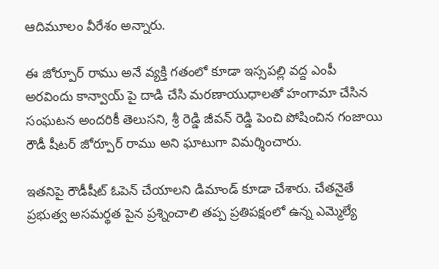ఆదిమూలం వీరేశం అన్నారు.

ఈ జోర్పూర్ రాము అనే వ్యక్తి గతంలో కూడా ఇస్సపల్లి వద్ద ఎంపీ అరవిందు కాన్వాయ్ పై దాడి చేసి మరణాయుధాలతో హంగామా చేసిన సంఘటన అందరికీ తెలుసని, శ్రీ రెడ్డి జీవన్ రెడ్డి పెంచి పోషించిన గంజాయి రౌడీ షీటర్ జోర్పూర్ రాము అని ఘాటుగా విమర్శించారు.

ఇతనిపై రౌడీషీట్ ఓపెన్ చేయాలని డిమాండ్ కూడా చేశారు. చేతనైతే ప్రభుత్వ అసమర్థత పైన ప్రశ్నించాలి తప్ప ప్రతిపక్షంలో ఉన్న ఎమ్మెల్యే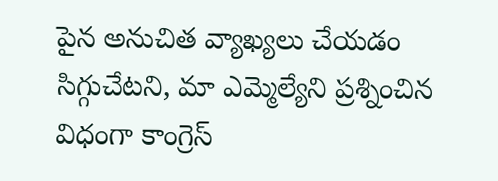పైన అనుచిత వ్యాఖ్యలు చేయడం సిగ్గుచేటని, మా ఎమ్మెల్యేని ప్రశ్నించిన విధంగా కాంగ్రెస్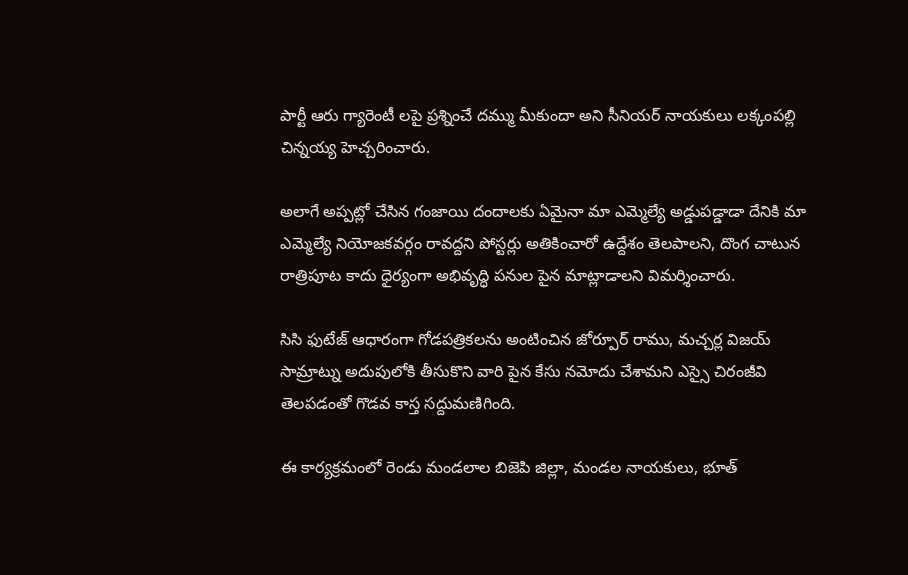పార్టీ ఆరు గ్యారెంటీ లపై ప్రశ్నించే దమ్ము మీకుందా అని సీనియర్ నాయకులు లక్కంపల్లి చిన్నయ్య హెచ్చరించారు.

అలాగే అప్పట్లో చేసిన గంజాయి దందాలకు ఏమైనా మా ఎమ్మెల్యే అడ్డుపడ్డాడా దేనికి మా ఎమ్మెల్యే నియోజకవర్గం రావద్దని పోస్టర్లు అతికించారో ఉద్దేశం తెలపాలని, దొంగ చాటున రాత్రిపూట కాదు ధైర్యంగా అభివృద్ధి పనుల పైన మాట్లాడాలని విమర్శించారు.

సిసి ఫుటేజ్ ఆధారంగా గోడపత్రికలను అంటించిన జోర్పూర్ రాము, మచ్చర్ల విజయ్ సామ్రాట్ను అదుపులోకి తీసుకొని వారి పైన కేసు నమోదు చేశామని ఎస్సై చిరంజీవి తెలపడంతో గొడవ కాస్త సద్దుమణిగింది.

ఈ కార్యక్రమంలో రెండు మండలాల బిజెపి జిల్లా, మండల నాయకులు, భూత్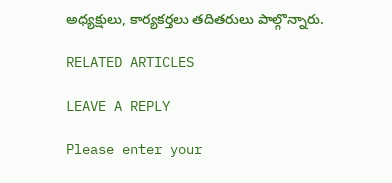అధ్యక్షులు, కార్యకర్తలు తదితరులు పాల్గొన్నారు.

RELATED ARTICLES

LEAVE A REPLY

Please enter your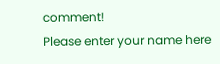comment!
Please enter your name here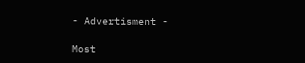- Advertisment -

Most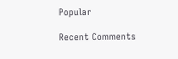Popular

Recent Comments